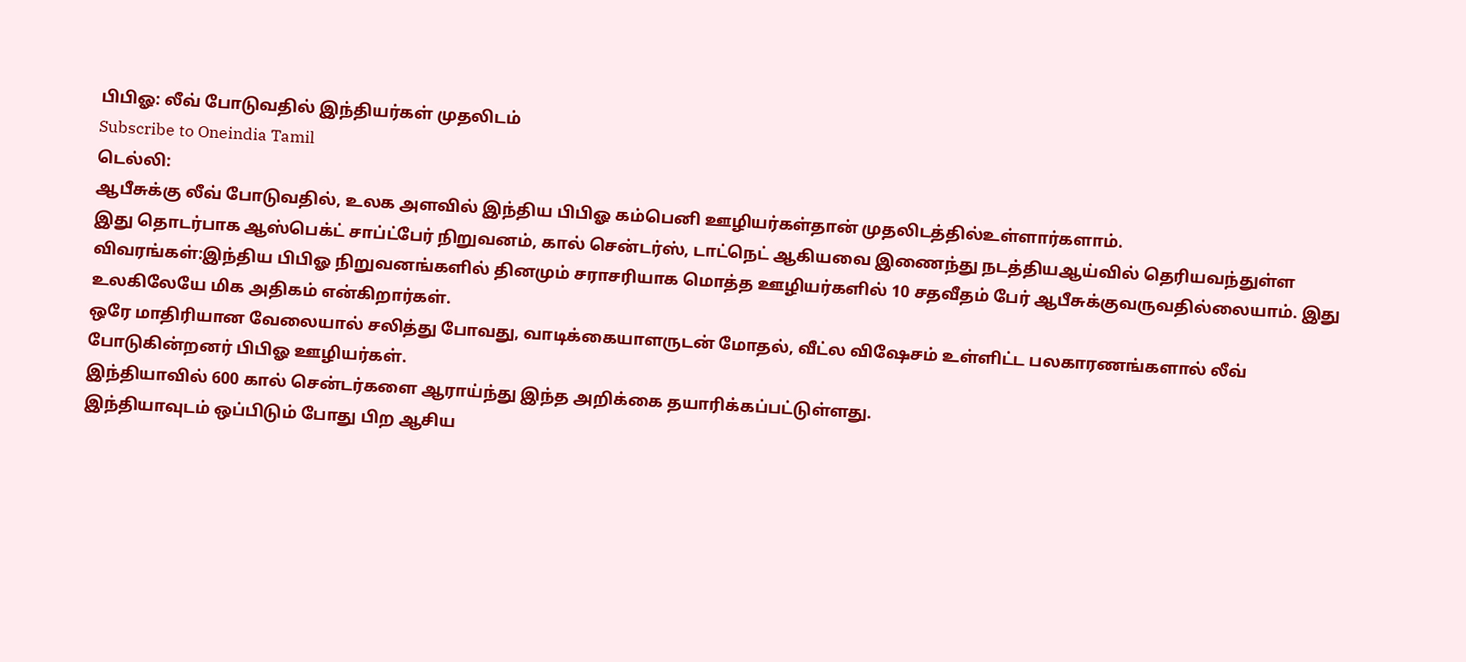பிபிஓ: லீவ் போடுவதில் இந்தியர்கள் முதலிடம்
Subscribe to Oneindia Tamil
டெல்லி:
ஆபீசுக்கு லீவ் போடுவதில், உலக அளவில் இந்திய பிபிஓ கம்பெனி ஊழியர்கள்தான் முதலிடத்தில்உள்ளார்களாம்.
இது தொடர்பாக ஆஸ்பெக்ட் சாப்ட்பேர் நிறுவனம், கால் சென்டர்ஸ், டாட்நெட் ஆகியவை இணைந்து நடத்தியஆய்வில் தெரியவந்துள்ள விவரங்கள்:இந்திய பிபிஓ நிறுவனங்களில் தினமும் சராசரியாக மொத்த ஊழியர்களில் 10 சதவீதம் பேர் ஆபீசுக்குவருவதில்லையாம். இது உலகிலேயே மிக அதிகம் என்கிறார்கள்.
ஒரே மாதிரியான வேலையால் சலித்து போவது, வாடிக்கையாளருடன் மோதல், வீட்ல விஷேசம் உள்ளிட்ட பலகாரணங்களால் லீவ் போடுகின்றனர் பிபிஓ ஊழியர்கள்.
இந்தியாவில் 600 கால் சென்டர்களை ஆராய்ந்து இந்த அறிக்கை தயாரிக்கப்பட்டுள்ளது.
இந்தியாவுடம் ஒப்பிடும் போது பிற ஆசிய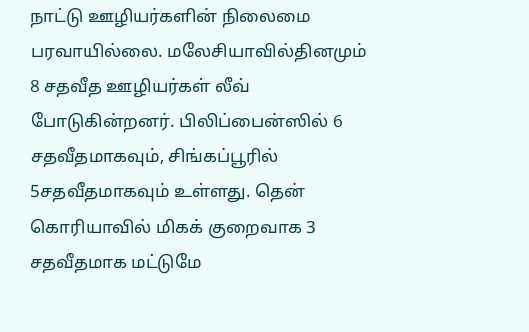நாட்டு ஊழியர்களின் நிலைமை பரவாயில்லை. மலேசியாவில்தினமும் 8 சதவீத ஊழியர்கள் லீவ் போடுகின்றனர். பிலிப்பைன்ஸில் 6 சதவீதமாகவும், சிங்கப்பூரில் 5சதவீதமாகவும் உள்ளது. தென் கொரியாவில் மிகக் குறைவாக 3 சதவீதமாக மட்டுமே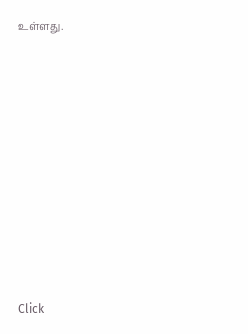உள்ளது.












Click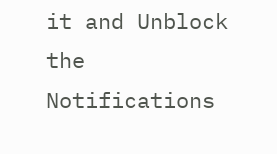it and Unblock the Notifications